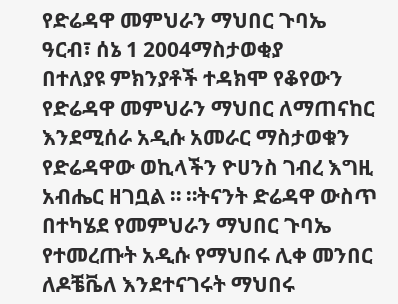የድሬዳዋ መምህራን ማህበር ጉባኤ
ዓርብ፣ ሰኔ 1 2004ማስታወቂያ
በተለያዩ ምክንያቶች ተዳክሞ የቆየውን የድሬዳዋ መምህራን ማህበር ለማጠናከር እንደሚሰራ አዲሱ አመራር ማስታወቁን የድሬዳዋው ወኪላችን ዮሀንስ ገብረ እግዚ አብሔር ዘገቧል ። ።ትናንት ድሬዳዋ ውስጥ በተካሄደ የመምህራን ማህበር ጉባኤ የተመረጡት አዲሱ የማህበሩ ሊቀ መንበር ለዶቼቬለ እንደተናገሩት ማህበሩ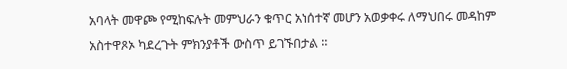አባላት መዋጮ የሚከፍሉት መምህራን ቁጥር አነሰተኛ መሆን አወቃቀሩ ለማህበሩ መዳከም አስተዋጾኦ ካደረጉት ምክንያቶች ውስጥ ይገኙበታል ።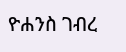ዮሐንስ ገብረ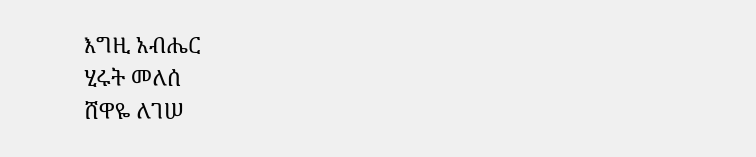እግዚ አብሔር
ሂሩት መለሰ
ሸዋዬ ለገሠ